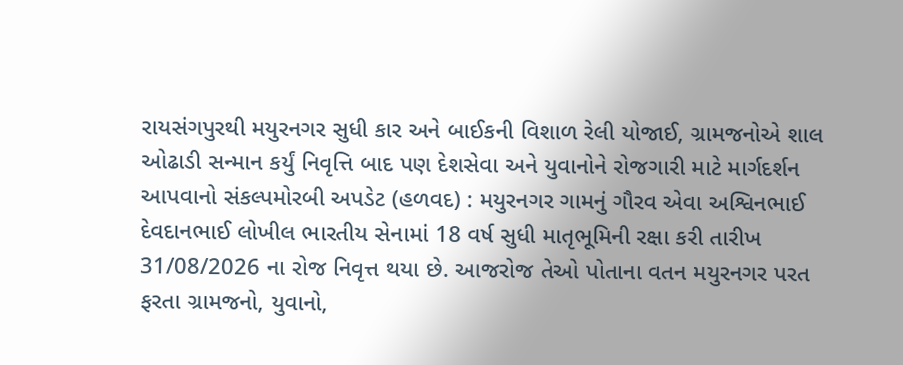રાયસંગપુરથી મયુરનગર સુધી કાર અને બાઈકની વિશાળ રેલી યોજાઈ, ગ્રામજનોએ શાલ ઓઢાડી સન્માન કર્યું નિવૃત્તિ બાદ પણ દેશસેવા અને યુવાનોને રોજગારી માટે માર્ગદર્શન આપવાનો સંકલ્પમોરબી અપડેટ (હળવદ) : મયુરનગર ગામનું ગૌરવ એવા અશ્વિનભાઈ દેવદાનભાઈ લોખીલ ભારતીય સેનામાં 18 વર્ષ સુધી માતૃભૂમિની રક્ષા કરી તારીખ 31/08/2026 ના રોજ નિવૃત્ત થયા છે. આજરોજ તેઓ પોતાના વતન મયુરનગર પરત ફરતા ગ્રામજનો, યુવાનો,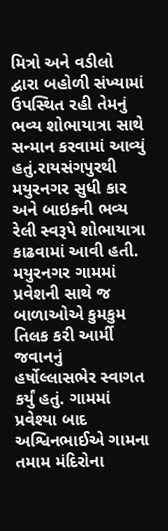મિત્રો અને વડીલો દ્વારા બહોળી સંખ્યામાં ઉપસ્થિત રહી તેમનું ભવ્ય શોભાયાત્રા સાથે સન્માન કરવામાં આવ્યું હતું.રાયસંગપુરથી મયુરનગર સુધી કાર અને બાઇકની ભવ્ય રેલી સ્વરૂપે શોભાયાત્રા કાઢવામાં આવી હતી. મયુરનગર ગામમાં પ્રવેશની સાથે જ બાળાઓએ કુમકુમ તિલક કરી આર્મી જવાનનું હર્ષોલ્લાસભેર સ્વાગત કર્યું હતું. ગામમાં પ્રવેશ્યા બાદ અશ્વિનભાઈએ ગામના તમામ મંદિરોના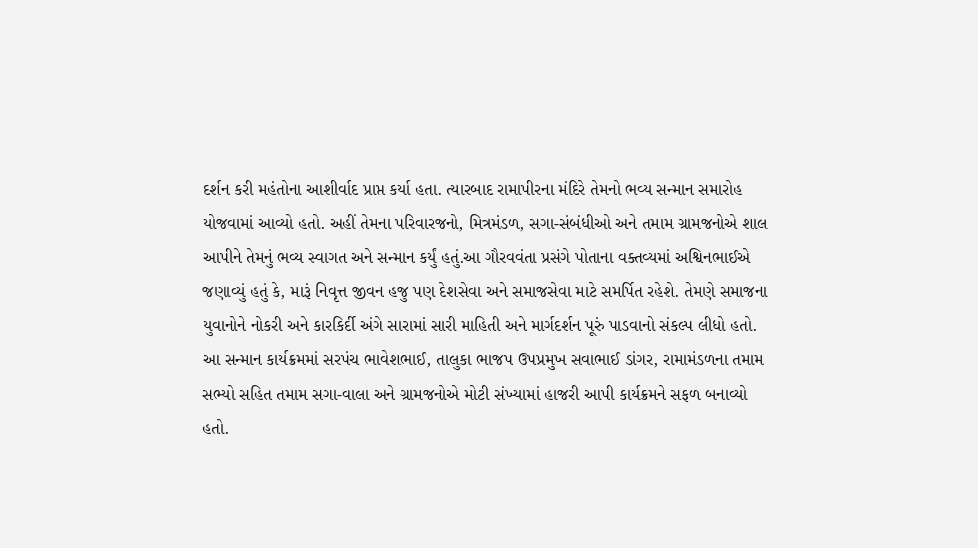દર્શન કરી મહંતોના આશીર્વાદ પ્રાપ્ત કર્યા હતા. ત્યારબાદ રામાપીરના મંદિરે તેમનો ભવ્ય સન્માન સમારોહ યોજવામાં આવ્યો હતો. અહીં તેમના પરિવારજનો, મિત્રમંડળ, સગા-સંબંધીઓ અને તમામ ગ્રામજનોએ શાલ આપીને તેમનું ભવ્ય સ્વાગત અને સન્માન કર્યું હતું.આ ગૌરવવંતા પ્રસંગે પોતાના વક્તવ્યમાં અશ્વિનભાઈએ જણાવ્યું હતું કે, મારૂં નિવૃત્ત જીવન હજુ પણ દેશસેવા અને સમાજસેવા માટે સમર્પિત રહેશે. તેમણે સમાજના યુવાનોને નોકરી અને કારકિર્દી અંગે સારામાં સારી માહિતી અને માર્ગદર્શન પૂરું પાડવાનો સંકલ્પ લીધો હતો. આ સન્માન કાર્યક્રમમાં સરપંચ ભાવેશભાઈ, તાલુકા ભાજપ ઉપપ્રમુખ સવાભાઈ ડાંગર, રામામંડળના તમામ સભ્યો સહિત તમામ સગા-વાલા અને ગ્રામજનોએ મોટી સંખ્યામાં હાજરી આપી કાર્યક્રમને સફળ બનાવ્યો હતો.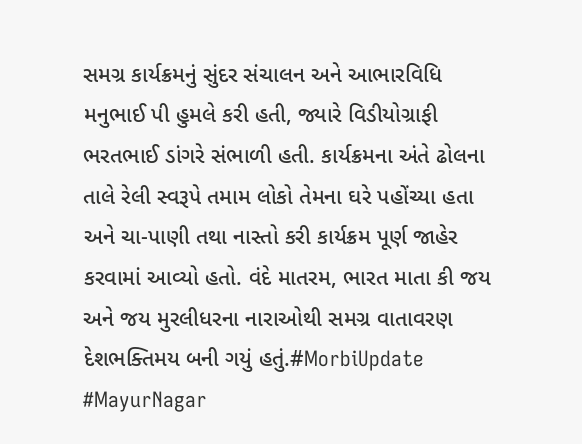સમગ્ર કાર્યક્રમનું સુંદર સંચાલન અને આભારવિધિ મનુભાઈ પી હુમલે કરી હતી, જ્યારે વિડીયોગ્રાફી ભરતભાઈ ડાંગરે સંભાળી હતી. કાર્યક્રમના અંતે ઢોલના તાલે રેલી સ્વરૂપે તમામ લોકો તેમના ઘરે પહોંચ્યા હતા અને ચા-પાણી તથા નાસ્તો કરી કાર્યક્રમ પૂર્ણ જાહેર કરવામાં આવ્યો હતો. વંદે માતરમ, ભારત માતા કી જય અને જય મુરલીધરના નારાઓથી સમગ્ર વાતાવરણ દેશભક્તિમય બની ગયું હતું.#MorbiUpdate #MayurNagar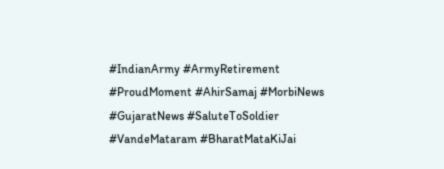#IndianArmy #ArmyRetirement #ProudMoment #AhirSamaj #MorbiNews #GujaratNews #SaluteToSoldier #VandeMataram #BharatMataKiJai